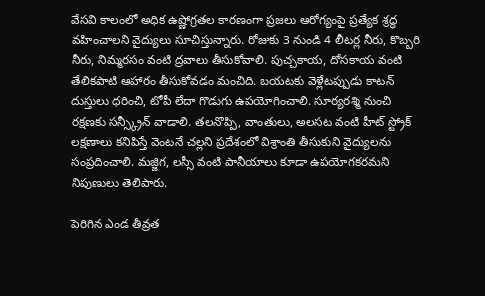వేసవి కాలంలో అధిక ఉష్ణోగ్రతల కారణంగా ప్రజలు ఆరోగ్యంపై ప్రత్యేక శ్రద్ధ వహించాలని వైద్యులు సూచిస్తున్నారు. రోజుకు 3 నుండి 4 లీటర్ల నీరు, కొబ్బరి నీరు, నిమ్మరసం వంటి ద్రవాలు తీసుకోవాలి. పుచ్చకాయ, దోసకాయ వంటి తేలికపాటి ఆహారం తీసుకోవడం మంచిది. బయటకు వెళ్లేటప్పుడు కాటన్ దుస్తులు ధరించి, టోపీ లేదా గొడుగు ఉపయోగించాలి. సూర్యరశ్మి నుంచి రక్షణకు సన్స్క్రీన్ వాడాలి. తలనొప్పి, వాంతులు, అలసట వంటి హీట్ స్ట్రోక్ లక్షణాలు కనిపిస్తే వెంటనే చల్లని ప్రదేశంలో విశ్రాంతి తీసుకుని వైద్యులను సంప్రదించాలి. మజ్జిగ, లస్సీ వంటి పానీయాలు కూడా ఉపయోగకరమని నిపుణులు తెలిపారు.

పెరిగిన ఎండ తీవ్రత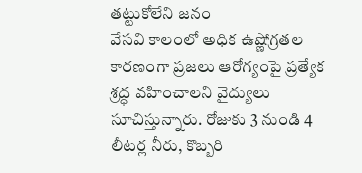తట్టుకోలేని జనం
వేసవి కాలంలో అధిక ఉష్ణోగ్రతల కారణంగా ప్రజలు ఆరోగ్యంపై ప్రత్యేక శ్రద్ధ వహించాలని వైద్యులు సూచిస్తున్నారు. రోజుకు 3 నుండి 4 లీటర్ల నీరు, కొబ్బరి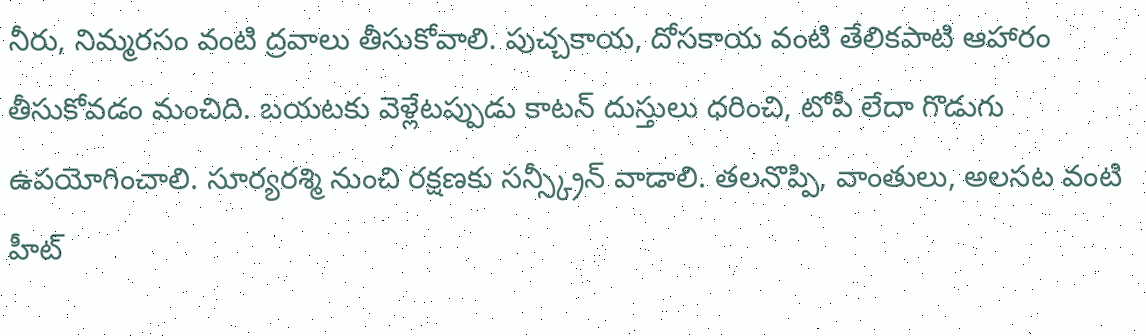నీరు, నిమ్మరసం వంటి ద్రవాలు తీసుకోవాలి. పుచ్చకాయ, దోసకాయ వంటి తేలికపాటి ఆహారం తీసుకోవడం మంచిది. బయటకు వెళ్లేటప్పుడు కాటన్ దుస్తులు ధరించి, టోపీ లేదా గొడుగు ఉపయోగించాలి. సూర్యరశ్మి నుంచి రక్షణకు సన్స్క్రీన్ వాడాలి. తలనొప్పి, వాంతులు, అలసట వంటి హీట్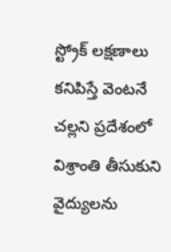స్ట్రోక్ లక్షణాలు కనిపిస్తే వెంటనే చల్లని ప్రదేశంలో విశ్రాంతి తీసుకుని వైద్యులను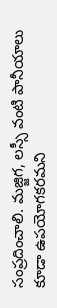సంప్రదించాలి. మజ్జిగ, లస్సీ వంటి పానీయాలు కూడా ఉపయోగకరమని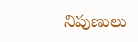నిపుణులు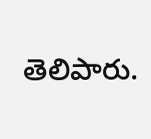తెలిపారు.